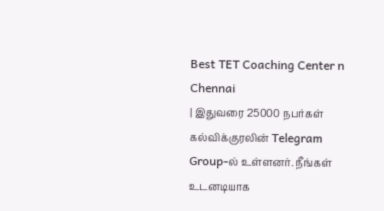Best TET Coaching Center n Chennai
| இதுவரை 25000 நபர்கள் கல்விக்குரலின் Telegram Group-ல் உள்ளனர். நீங்கள் உடனடியாக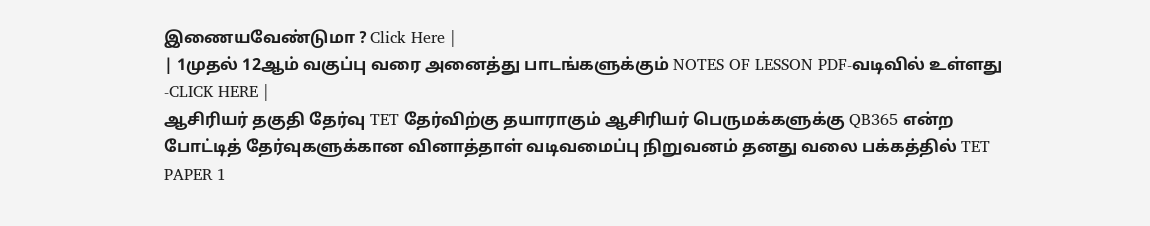இணையவேண்டுமா ? Click Here |
| 1முதல் 12ஆம் வகுப்பு வரை அனைத்து பாடங்களுக்கும் NOTES OF LESSON PDF-வடிவில் உள்ளது -CLICK HERE |
ஆசிரியர் தகுதி தேர்வு TET தேர்விற்கு தயாராகும் ஆசிரியர் பெருமக்களுக்கு QB365 என்ற போட்டித் தேர்வுகளுக்கான வினாத்தாள் வடிவமைப்பு நிறுவனம் தனது வலை பக்கத்தில் TET PAPER 1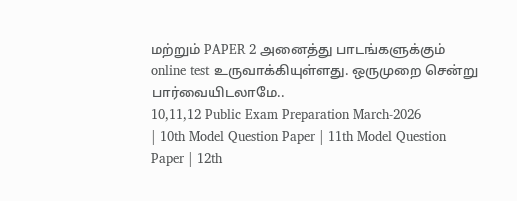மற்றும் PAPER 2 அனைத்து பாடங்களுக்கும் online test உருவாக்கியுள்ளது. ஒருமுறை சென்று பார்வையிடலாமே..
10,11,12 Public Exam Preparation March-2026
| 10th Model Question Paper | 11th Model Question Paper | 12th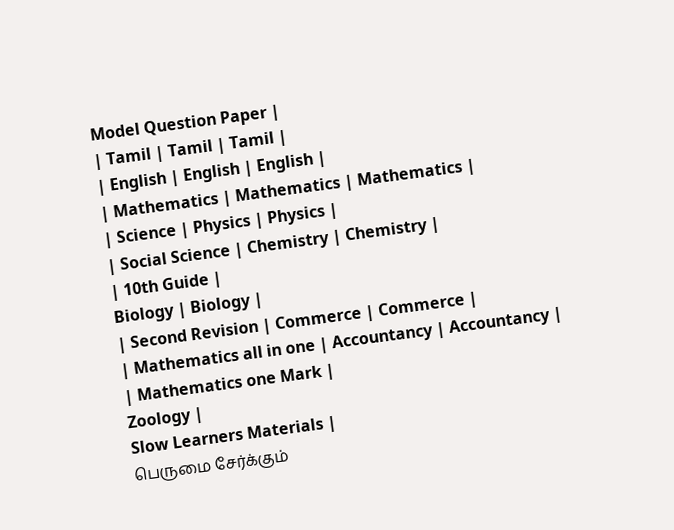Model Question Paper |
| Tamil | Tamil | Tamil |
| English | English | English |
| Mathematics | Mathematics | Mathematics |
| Science | Physics | Physics |
| Social Science | Chemistry | Chemistry |
| 10th Guide |
Biology | Biology |
| Second Revision | Commerce | Commerce |
| Mathematics all in one | Accountancy | Accountancy |
| Mathematics one Mark |
Zoology |
Slow Learners Materials |
பெருமை சேர்க்கும்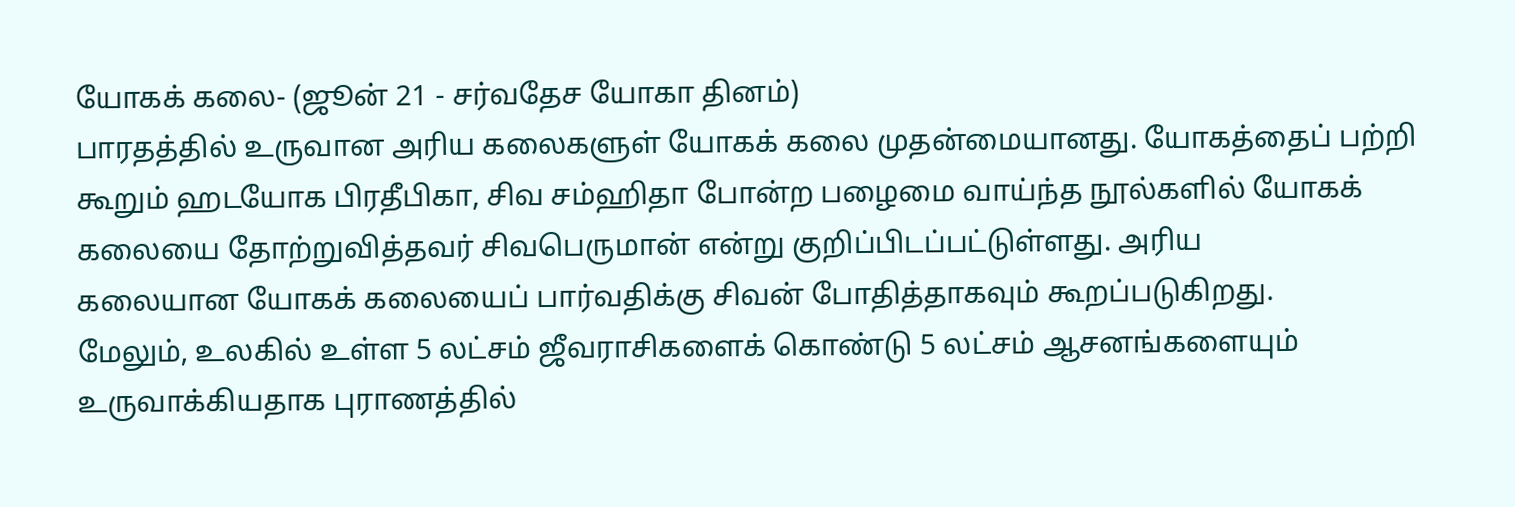யோகக் கலை- (ஜூன் 21 - சர்வதேச யோகா தினம்)
பாரதத்தில் உருவான அரிய கலைகளுள் யோகக் கலை முதன்மையானது. யோகத்தைப் பற்றி
கூறும் ஹடயோக பிரதீபிகா, சிவ சம்ஹிதா போன்ற பழைமை வாய்ந்த நூல்களில் யோகக்
கலையை தோற்றுவித்தவர் சிவபெருமான் என்று குறிப்பிடப்பட்டுள்ளது. அரிய
கலையான யோகக் கலையைப் பார்வதிக்கு சிவன் போதித்தாகவும் கூறப்படுகிறது.
மேலும், உலகில் உள்ள 5 லட்சம் ஜீவராசிகளைக் கொண்டு 5 லட்சம் ஆசனங்களையும் உருவாக்கியதாக புராணத்தில்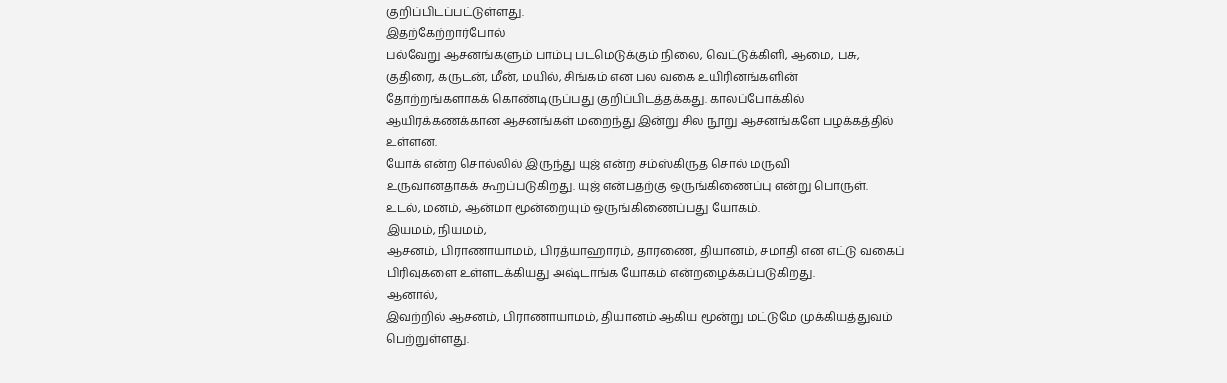குறிப்பிடப்பட்டுள்ளது.
இதற்கேற்றார்போல்
பல்வேறு ஆசனங்களும் பாம்பு படமெடுக்கும் நிலை, வெட்டுக்கிளி, ஆமை, பசு,
குதிரை, கருடன், மீன், மயில், சிங்கம் என பல வகை உயிரினங்களின்
தோற்றங்களாகக் கொண்டிருப்பது குறிப்பிடத்தக்கது. காலப்போக்கில்
ஆயிரக்கணக்கான ஆசனங்கள் மறைந்து இன்று சில நூறு ஆசனங்களே பழக்கத்தில்
உள்ளன.
யோக் என்ற சொல்லில் இருந்து யுஜ் என்ற சம்ஸ்கிருத சொல் மருவி
உருவானதாகக் கூறப்படுகிறது. யுஜ் என்பதற்கு ஒருங்கிணைப்பு என்று பொருள்.
உடல், மனம், ஆன்மா மூன்றையும் ஒருங்கிணைப்பது யோகம்.
இயமம், நியமம்,
ஆசனம், பிராணாயாமம், பிரத்யாஹாரம், தாரணை, தியானம், சமாதி என எட்டு வகைப்
பிரிவுகளை உள்ளடக்கியது அஷ்டாங்க யோகம் என்றழைக்கப்படுகிறது.
ஆனால்,
இவற்றில் ஆசனம், பிராணாயாமம், தியானம் ஆகிய மூன்று மட்டுமே முக்கியத்துவம்
பெற்றுள்ளது.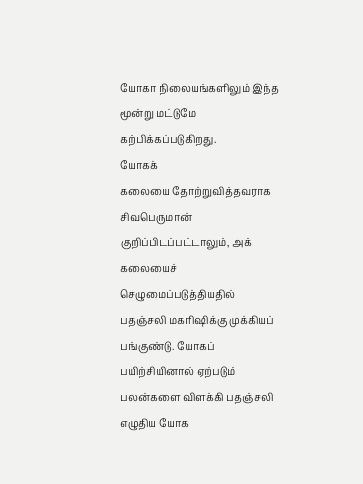யோகா நிலையங்களிலும் இந்த மூன்று மட்டுமே கற்பிக்கப்படுகிறது.
யோகக்
கலையை தோற்றுவித்தவராக சிவபெருமான் குறிப்பிடப்பட்டாலும், அக் கலையைச்
செழுமைப்படுத்தியதில் பதஞ்சலி மகரிஷிக்கு முக்கியப் பங்குண்டு. யோகப்
பயிற்சியினால் ஏற்படும் பலன்களை விளக்கி பதஞ்சலி எழுதிய யோக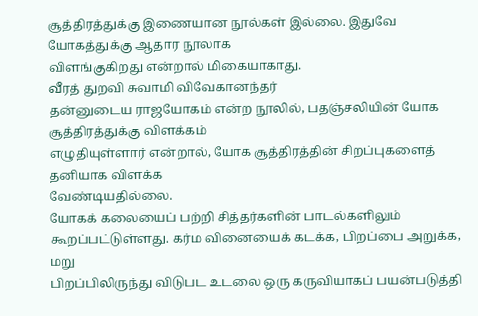சூத்திரத்துக்கு இணையான நூல்கள் இல்லை. இதுவே யோகத்துக்கு ஆதார நூலாக
விளங்குகிறது என்றால் மிகையாகாது.
வீரத் துறவி சுவாமி விவேகானந்தர்
தன்னுடைய ராஜயோகம் என்ற நூலில், பதஞ்சலியின் யோக சூத்திரத்துக்கு விளக்கம்
எழுதியுள்ளார் என்றால், யோக சூத்திரத்தின் சிறப்புகளைத் தனியாக விளக்க
வேண்டியதில்லை.
யோகக் கலையைப் பற்றி சித்தர்களின் பாடல்களிலும்
கூறப்பட்டுள்ளது. கர்ம வினையைக் கடக்க, பிறப்பை அறுக்க, மறு
பிறப்பிலிருந்து விடுபட உடலை ஒரு கருவியாகப் பயன்படுத்தி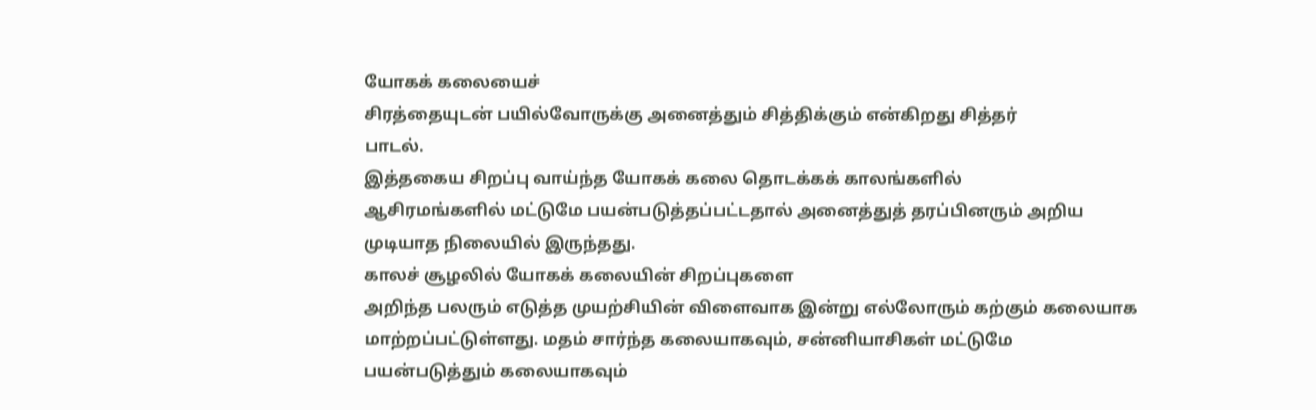யோகக் கலையைச்
சிரத்தையுடன் பயில்வோருக்கு அனைத்தும் சித்திக்கும் என்கிறது சித்தர்
பாடல்.
இத்தகைய சிறப்பு வாய்ந்த யோகக் கலை தொடக்கக் காலங்களில்
ஆசிரமங்களில் மட்டுமே பயன்படுத்தப்பட்டதால் அனைத்துத் தரப்பினரும் அறிய
முடியாத நிலையில் இருந்தது.
காலச் சூழலில் யோகக் கலையின் சிறப்புகளை
அறிந்த பலரும் எடுத்த முயற்சியின் விளைவாக இன்று எல்லோரும் கற்கும் கலையாக
மாற்றப்பட்டுள்ளது. மதம் சார்ந்த கலையாகவும், சன்னியாசிகள் மட்டுமே
பயன்படுத்தும் கலையாகவும்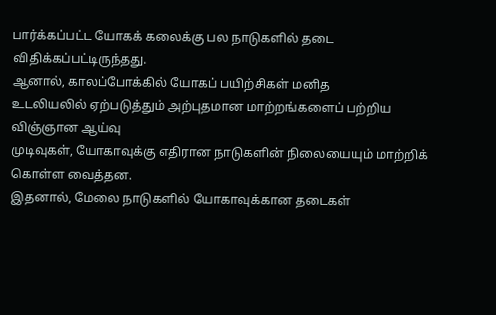பார்க்கப்பட்ட யோகக் கலைக்கு பல நாடுகளில் தடை
விதிக்கப்பட்டிருந்தது.
ஆனால், காலப்போக்கில் யோகப் பயிற்சிகள் மனித
உடலியலில் ஏற்படுத்தும் அற்புதமான மாற்றங்களைப் பற்றிய விஞ்ஞான ஆய்வு
முடிவுகள், யோகாவுக்கு எதிரான நாடுகளின் நிலையையும் மாற்றிக் கொள்ள வைத்தன.
இதனால், மேலை நாடுகளில் யோகாவுக்கான தடைகள்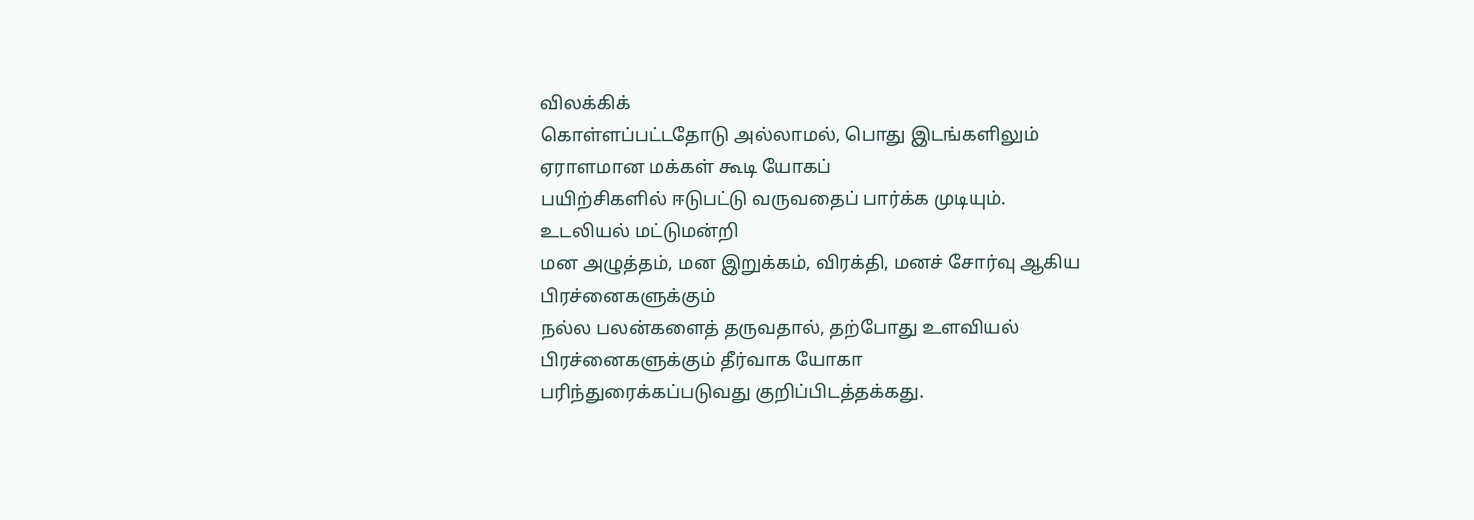விலக்கிக்
கொள்ளப்பட்டதோடு அல்லாமல், பொது இடங்களிலும் ஏராளமான மக்கள் கூடி யோகப்
பயிற்சிகளில் ஈடுபட்டு வருவதைப் பார்க்க முடியும்.
உடலியல் மட்டுமன்றி
மன அழுத்தம், மன இறுக்கம், விரக்தி, மனச் சோர்வு ஆகிய பிரச்னைகளுக்கும்
நல்ல பலன்களைத் தருவதால், தற்போது உளவியல் பிரச்னைகளுக்கும் தீர்வாக யோகா
பரிந்துரைக்கப்படுவது குறிப்பிடத்தக்கது.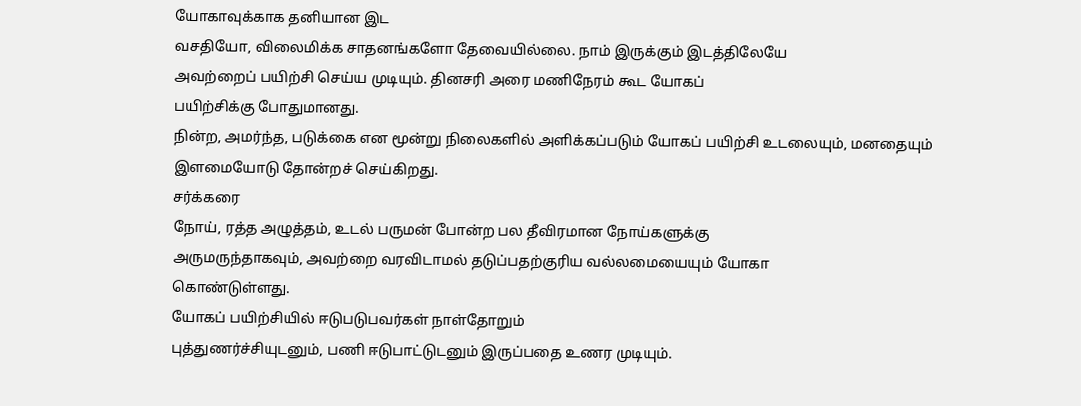யோகாவுக்காக தனியான இட
வசதியோ, விலைமிக்க சாதனங்களோ தேவையில்லை. நாம் இருக்கும் இடத்திலேயே
அவற்றைப் பயிற்சி செய்ய முடியும். தினசரி அரை மணிநேரம் கூட யோகப்
பயிற்சிக்கு போதுமானது.
நின்ற, அமர்ந்த, படுக்கை என மூன்று நிலைகளில் அளிக்கப்படும் யோகப் பயிற்சி உடலையும், மனதையும் இளமையோடு தோன்றச் செய்கிறது.
சர்க்கரை
நோய், ரத்த அழுத்தம், உடல் பருமன் போன்ற பல தீவிரமான நோய்களுக்கு
அருமருந்தாகவும், அவற்றை வரவிடாமல் தடுப்பதற்குரிய வல்லமையையும் யோகா
கொண்டுள்ளது.
யோகப் பயிற்சியில் ஈடுபடுபவர்கள் நாள்தோறும்
புத்துணர்ச்சியுடனும், பணி ஈடுபாட்டுடனும் இருப்பதை உணர முடியும்.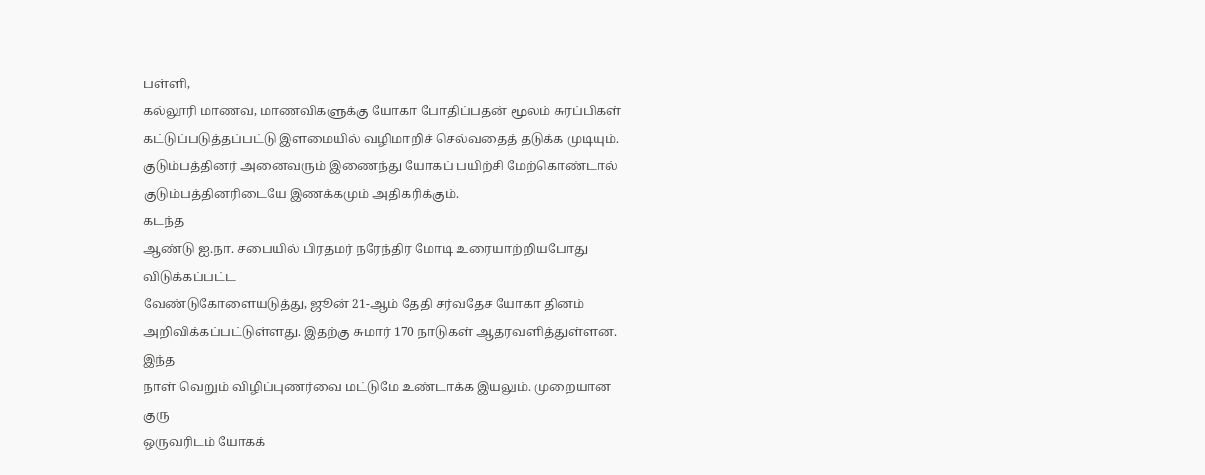பள்ளி,
கல்லூரி மாணவ, மாணவிகளுக்கு யோகா போதிப்பதன் மூலம் சுரப்பிகள்
கட்டுப்படுத்தப்பட்டு இளமையில் வழிமாறிச் செல்வதைத் தடுக்க முடியும்.
குடும்பத்தினர் அனைவரும் இணைந்து யோகப் பயிற்சி மேற்கொண்டால் குடும்பத்தினரிடையே இணக்கமும் அதிகரிக்கும்.
கடந்த
ஆண்டு ஐ.நா. சபையில் பிரதமர் நரேந்திர மோடி உரையாற்றியபோது விடுக்கப்பட்ட
வேண்டுகோளையடுத்து, ஜூன் 21-ஆம் தேதி சர்வதேச யோகா தினம்
அறிவிக்கப்பட்டுள்ளது. இதற்கு சுமார் 170 நாடுகள் ஆதரவளித்துள்ளன.
இந்த
நாள் வெறும் விழிப்புணர்வை மட்டுமே உண்டாக்க இயலும். முறையான குரு
ஒருவரிடம் யோகக்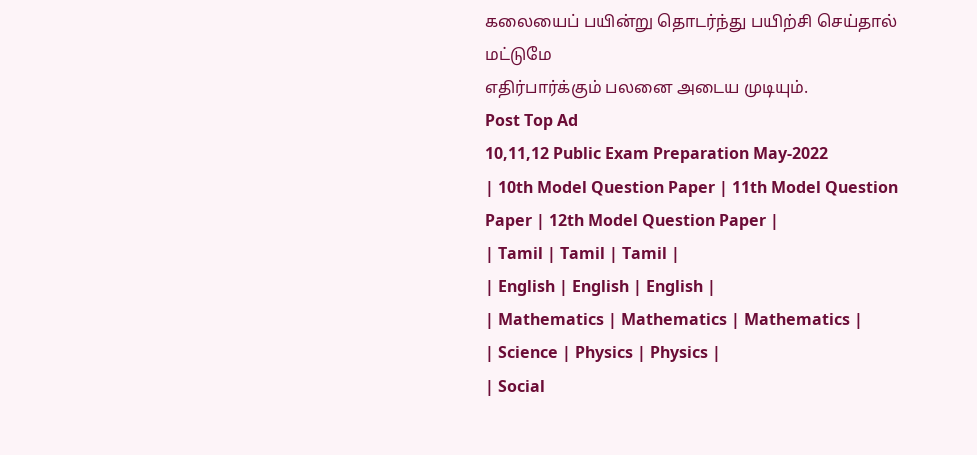கலையைப் பயின்று தொடர்ந்து பயிற்சி செய்தால் மட்டுமே
எதிர்பார்க்கும் பலனை அடைய முடியும்.
Post Top Ad
10,11,12 Public Exam Preparation May-2022
| 10th Model Question Paper | 11th Model Question Paper | 12th Model Question Paper |
| Tamil | Tamil | Tamil |
| English | English | English |
| Mathematics | Mathematics | Mathematics |
| Science | Physics | Physics |
| Social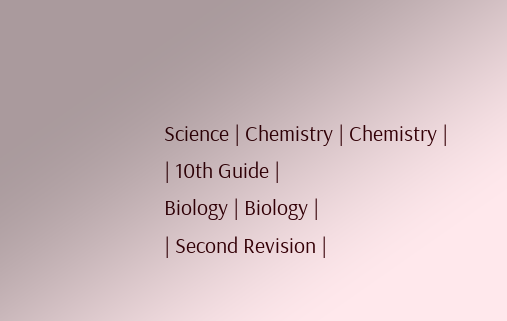Science | Chemistry | Chemistry |
| 10th Guide |
Biology | Biology |
| Second Revision |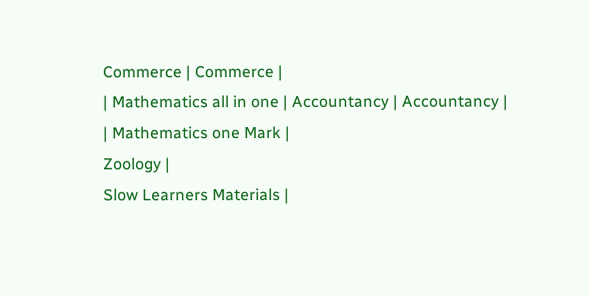Commerce | Commerce |
| Mathematics all in one | Accountancy | Accountancy |
| Mathematics one Mark |
Zoology |
Slow Learners Materials |